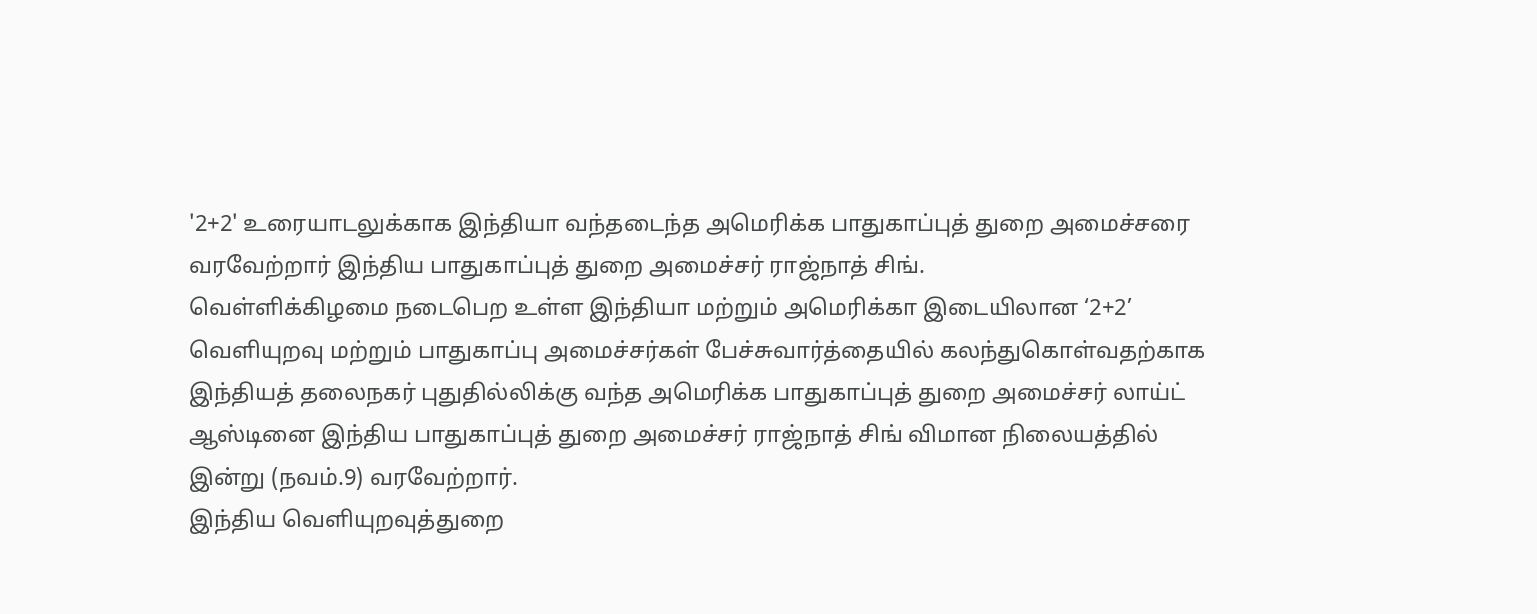'2+2' உரையாடலுக்காக இந்தியா வந்தடைந்த அமெரிக்க பாதுகாப்புத் துறை அமைச்சரை வரவேற்றார் இந்திய பாதுகாப்புத் துறை அமைச்சர் ராஜ்நாத் சிங்.
வெள்ளிக்கிழமை நடைபெற உள்ள இந்தியா மற்றும் அமெரிக்கா இடையிலான ‘2+2’ வெளியுறவு மற்றும் பாதுகாப்பு அமைச்சர்கள் பேச்சுவார்த்தையில் கலந்துகொள்வதற்காக இந்தியத் தலைநகர் புதுதில்லிக்கு வந்த அமெரிக்க பாதுகாப்புத் துறை அமைச்சர் லாய்ட் ஆஸ்டினை இந்திய பாதுகாப்புத் துறை அமைச்சர் ராஜ்நாத் சிங் விமான நிலையத்தில் இன்று (நவம்.9) வரவேற்றார்.
இந்திய வெளியுறவுத்துறை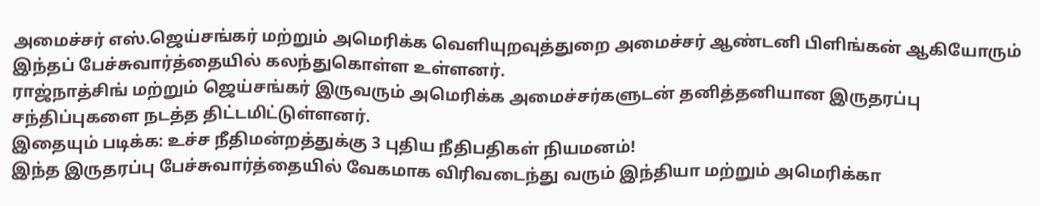அமைச்சர் எஸ்.ஜெய்சங்கர் மற்றும் அமெரிக்க வெளியுறவுத்துறை அமைச்சர் ஆண்டனி பிளிங்கன் ஆகியோரும் இந்தப் பேச்சுவார்த்தையில் கலந்துகொள்ள உள்ளனர்.
ராஜ்நாத்சிங் மற்றும் ஜெய்சங்கர் இருவரும் அமெரிக்க அமைச்சர்களுடன் தனித்தனியான இருதரப்பு சந்திப்புகளை நடத்த திட்டமிட்டுள்ளனர்.
இதையும் படிக்க: உச்ச நீதிமன்றத்துக்கு 3 புதிய நீதிபதிகள் நியமனம்!
இந்த இருதரப்பு பேச்சுவார்த்தையில் வேகமாக விரிவடைந்து வரும் இந்தியா மற்றும் அமெரிக்கா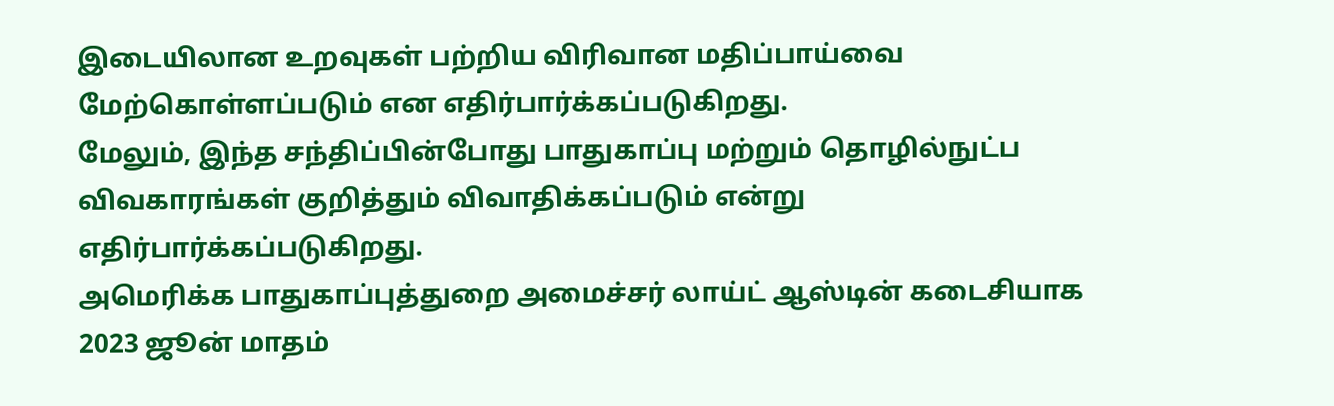இடையிலான உறவுகள் பற்றிய விரிவான மதிப்பாய்வை மேற்கொள்ளப்படும் என எதிர்பார்க்கப்படுகிறது.
மேலும், இந்த சந்திப்பின்போது பாதுகாப்பு மற்றும் தொழில்நுட்ப விவகாரங்கள் குறித்தும் விவாதிக்கப்படும் என்று எதிர்பார்க்கப்படுகிறது.
அமெரிக்க பாதுகாப்புத்துறை அமைச்சர் லாய்ட் ஆஸ்டின் கடைசியாக 2023 ஜூன் மாதம்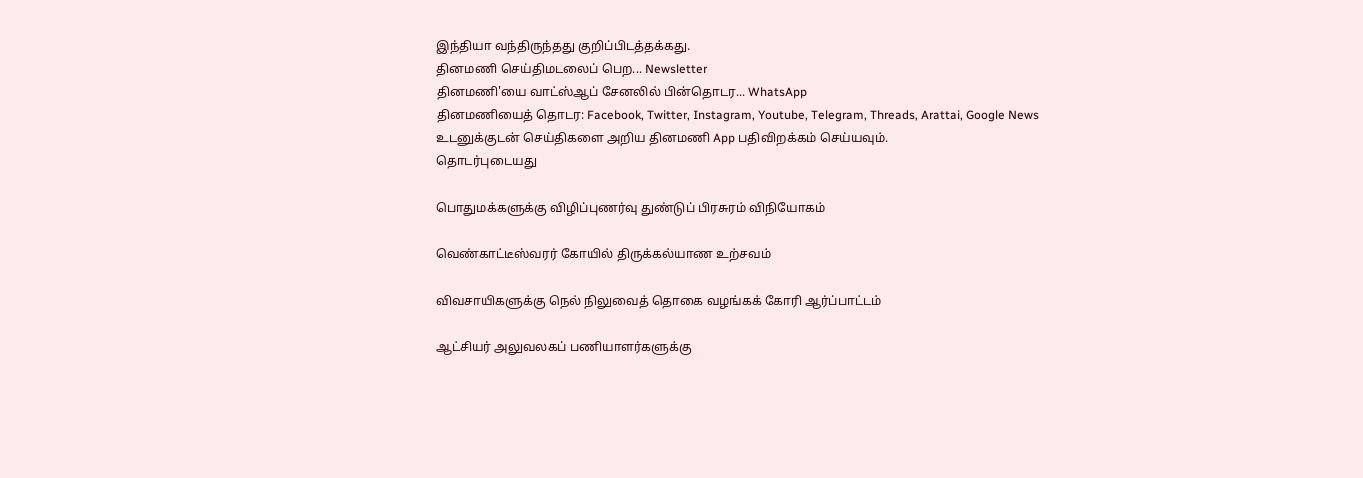இந்தியா வந்திருந்தது குறிப்பிடத்தக்கது.
தினமணி செய்திமடலைப் பெற... Newsletter
தினமணி'யை வாட்ஸ்ஆப் சேனலில் பின்தொடர... WhatsApp
தினமணியைத் தொடர: Facebook, Twitter, Instagram, Youtube, Telegram, Threads, Arattai, Google News
உடனுக்குடன் செய்திகளை அறிய தினமணி App பதிவிறக்கம் செய்யவும்.
தொடர்புடையது

பொதுமக்களுக்கு விழிப்புணர்வு துண்டுப் பிரசுரம் விநியோகம்

வெண்காட்டீஸ்வரர் கோயில் திருக்கல்யாண உற்சவம்

விவசாயிகளுக்கு நெல் நிலுவைத் தொகை வழங்கக் கோரி ஆர்ப்பாட்டம்

ஆட்சியர் அலுவலகப் பணியாளர்களுக்கு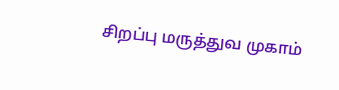சிறப்பு மருத்துவ முகாம்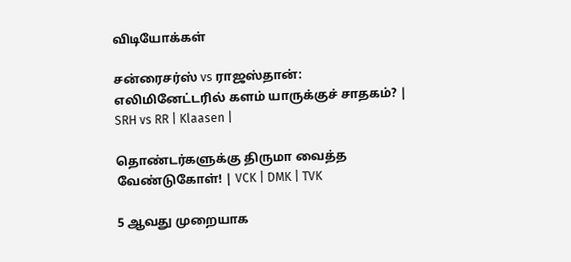விடியோக்கள்

சன்ரைசர்ஸ் vs ராஜஸ்தான்: எலிமினேட்டரில் களம் யாருக்குச் சாதகம்? | SRH vs RR | Klaasen |

தொண்டர்களுக்கு திருமா வைத்த வேண்டுகோள்! | VCK | DMK | TVK

5 ஆவது முறையாக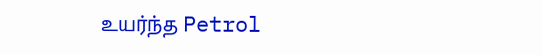உயர்ந்த Petrol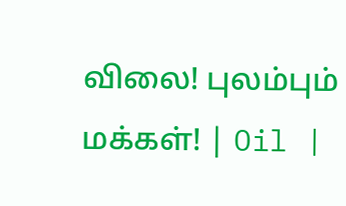விலை! புலம்பும் மக்கள்! | Oil |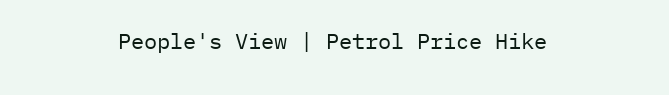People's View | Petrol Price Hike